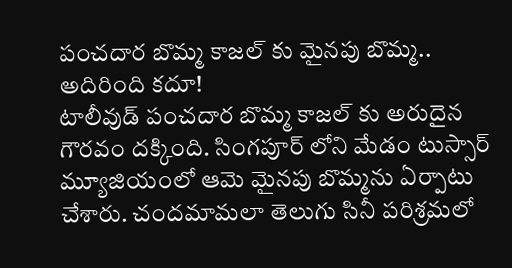పంచదార బొమ్మ కాజల్ కు మైనపు బొమ్మ.. అదిరింది కదూ!
టాలీవుడ్ పంచదార బొమ్మ కాజల్ కు అరుదైన గౌరవం దక్కింది. సింగపూర్ లోని మేడం టుస్సార్ మ్యూజియంలో ఆమె మైనపు బొమ్మను ఏర్పాటు చేశారు. చందమామలా తెలుగు సినీ పరిశ్రమలో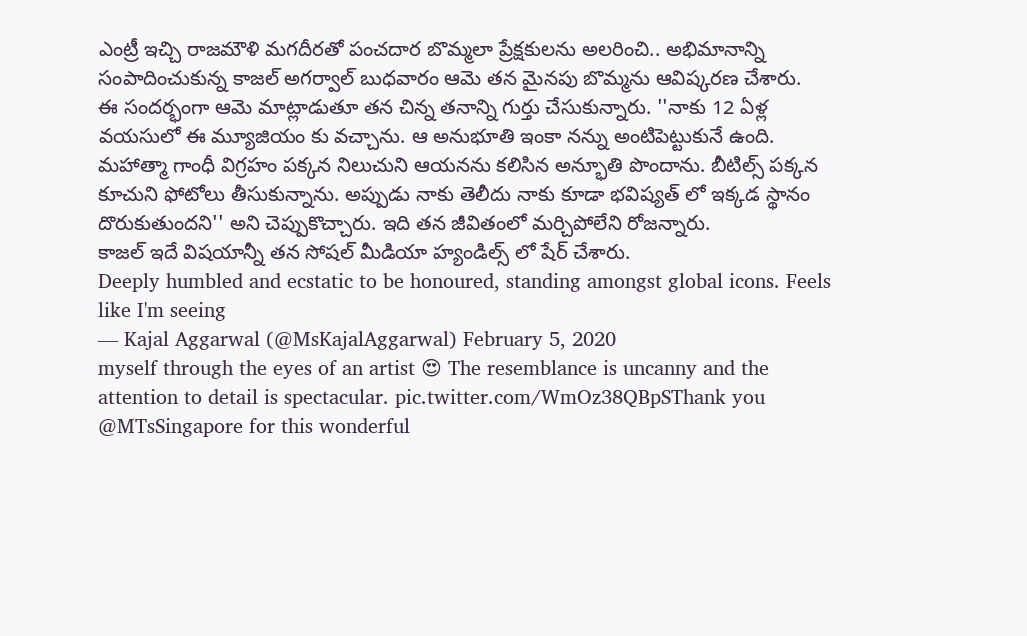ఎంట్రీ ఇచ్చి రాజమౌళి మగదీరతో పంచదార బొమ్మలా ప్రేక్షకులను అలరించి.. అభిమానాన్ని సంపాదించుకున్న కాజల్ అగర్వాల్ బుధవారం ఆమె తన మైనపు బొమ్మను ఆవిష్కరణ చేశారు.
ఈ సందర్భంగా ఆమె మాట్లాడుతూ తన చిన్న తనాన్ని గుర్తు చేసుకున్నారు. ''నాకు 12 ఏళ్ల వయసులో ఈ మ్యూజియం కు వచ్చాను. ఆ అనుభూతి ఇంకా నన్ను అంటిపెట్టుకునే ఉంది. మహాత్మా గాంధీ విగ్రహం పక్కన నిలుచుని ఆయనను కలిసిన అన్భూతి పొందాను. బీటిల్స్ పక్కన కూచుని ఫోటోలు తీసుకున్నాను. అప్పుడు నాకు తెలీదు నాకు కూడా భవిష్యత్ లో ఇక్కడ స్థానం దొరుకుతుందని'' అని చెప్పుకొచ్చారు. ఇది తన జీవితంలో మర్చిపోలేని రోజన్నారు.
కాజల్ ఇదే విషయాన్నీ తన సోషల్ మీడియా హ్యండిల్స్ లో షేర్ చేశారు.
Deeply humbled and ecstatic to be honoured, standing amongst global icons. Feels like I'm seeing
— Kajal Aggarwal (@MsKajalAggarwal) February 5, 2020
myself through the eyes of an artist 😍 The resemblance is uncanny and the attention to detail is spectacular. pic.twitter.com/WmOz38QBpSThank you @MTsSingapore for this wonderful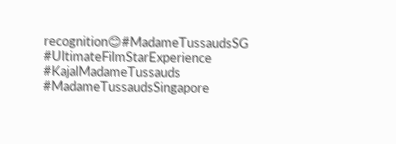recognition😊#MadameTussaudsSG #UltimateFilmStarExperience #KajalMadameTussauds #MadameTussaudsSingapore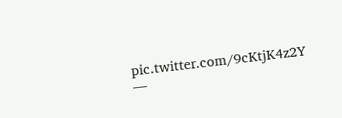pic.twitter.com/9cKtjK4z2Y
—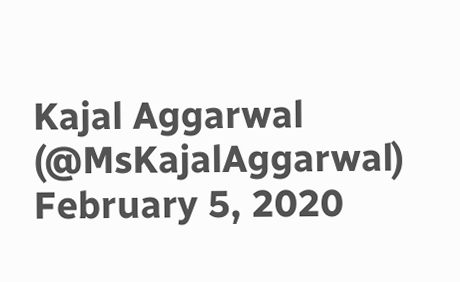Kajal Aggarwal (@MsKajalAggarwal) February 5, 2020